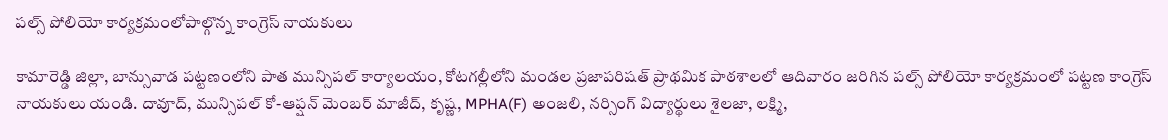పల్స్ పోలియో కార్యక్రమంలోపాల్గొన్న కాంగ్రెస్ నాయకులు

కామారెడ్డి జిల్లా, బాన్సువాడ పట్టణంలోని పాత మున్సిపల్ కార్యాలయం, కోటగల్లీలోని మండల ప్రజాపరిషత్ ప్రాథమిక పాఠశాలలో ఆదివారం జరిగిన పల్స్ పోలియో కార్యక్రమంలో పట్టణ కాంగ్రెస్ నాయకులు యండి. దావూద్, మున్సిపల్ కో-ఆప్షన్ మెంబర్ మాజీద్, కృష్ణ, MPHA(F) అంజలి, నర్సింగ్ విద్యార్థులు శైలజా, లక్ష్మి,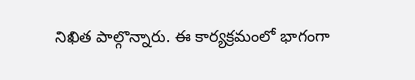నిఖిత పాల్గొన్నారు. ఈ కార్యక్రమంలో భాగంగా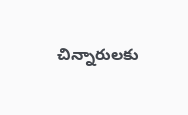చిన్నారులకు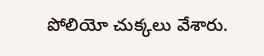పోలియో చుక్కలు వేశారు.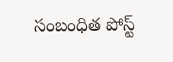సంబంధిత పోస్ట్